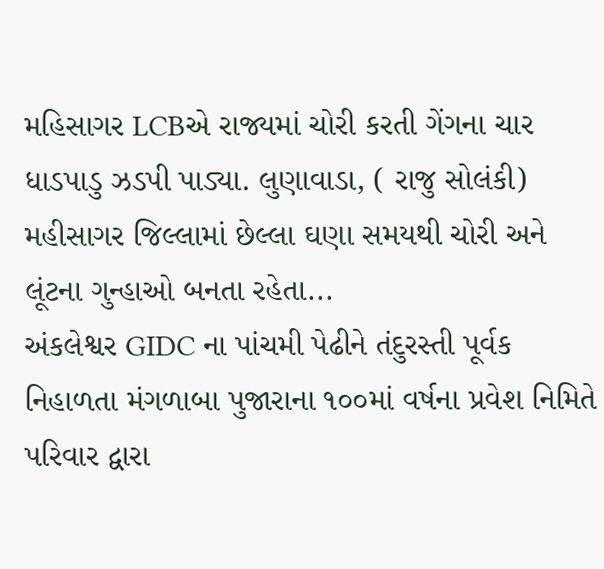મહિસાગર LCBએ રાજ્યમાં ચોરી કરતી ગેંગના ચાર ધાડપાડુ ઝડપી પાડ્યા. લુણાવાડા, ( રાજુ સોલંકી) મહીસાગર જિલ્લામાં છેલ્લા ઘણા સમયથી ચોરી અને લૂંટના ગુન્હાઓ બનતા રહેતા...
અંકલેશ્વર GIDC ના પાંચમી પેઢીને તંદુરસ્તી પૂર્વક નિહાળતા મંગળાબા પુજારાના ૧૦૦માં વર્ષના પ્રવેશ નિમિતે પરિવાર દ્વારા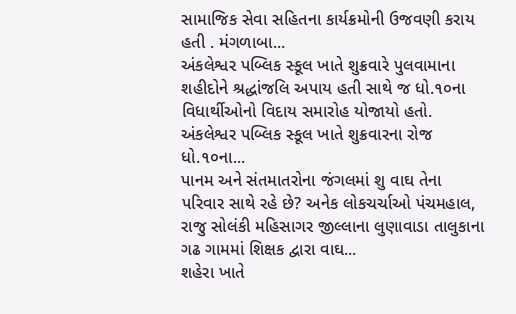સામાજિક સેવા સહિતના કાર્યક્રમોની ઉજવણી કરાય હતી . મંગળાબા...
અંકલેશ્વર પબ્લિક સ્કૂલ ખાતે શુક્રવારે પુલવામાના શહીદોને શ્રદ્ધાંજલિ અપાય હતી સાથે જ ધો.૧૦ના વિધાર્થીઓનો વિદાય સમારોહ યોજાયો હતો. અંકલેશ્વર પબ્લિક સ્કૂલ ખાતે શુક્રવારના રોજ ધો.૧૦ના...
પાનમ અને સંતમાતરોના જંગલમાં શુ વાઘ તેના પરિવાર સાથે રહે છે? અનેક લોકચર્ચાઓ પંચમહાલ, રાજુ સોલંકી મહિસાગર જીલ્લાના લુણાવાડા તાલુકાના ગઢ ગામમાં શિક્ષક દ્વારા વાઘ...
શહેરા ખાતે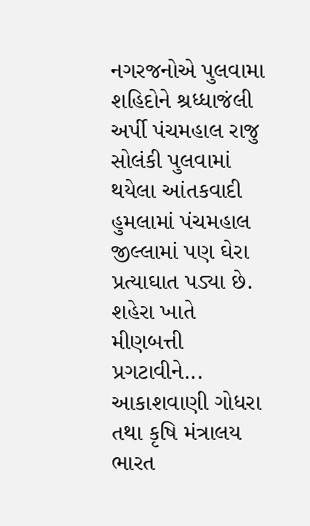નગરજનોએ પુલવામા શહિદોને શ્રધ્ધાજંલી અર્પી પંચમહાલ રાજુ સોલંકી પુલવામાં થયેલા આંતકવાદી હુમલામાં પંચમહાલ જીલ્લામાં પણ ઘેરા પ્રત્યાઘાત પડ્યા છે. શહેરા ખાતે મીણબત્તી પ્રગટાવીને...
આકાશવાણી ગોધરા તથા કૃષિ મંત્રાલય ભારત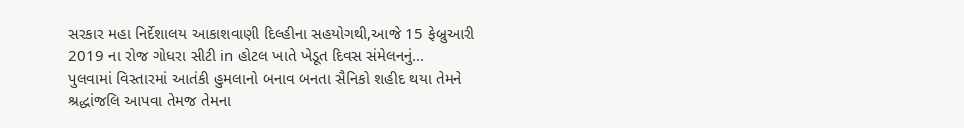સરકાર મહા નિર્દેશાલય આકાશવાણી દિલ્હીના સહયોગથી,આજે 15 ફેબ્રુઆરી 2019 ના રોજ ગોધરા સીટી in હોટલ ખાતે ખેડૂત દિવસ સંમેલનનું...
પુલવામાં વિસ્તારમાં આતંકી હુમલાનો બનાવ બનતા સૈનિકો શહીદ થયા તેમને શ્રદ્ધાંજલિ આપવા તેમજ તેમના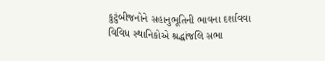કુટુંબીજનોને સહાનુભૂતિની ભાવના દર્શાવવા વિવિધ સ્થાનિકોએ શ્રદ્ધાંજલિ સભા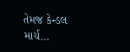તેમજ કેન્ડલ માર્ચ...